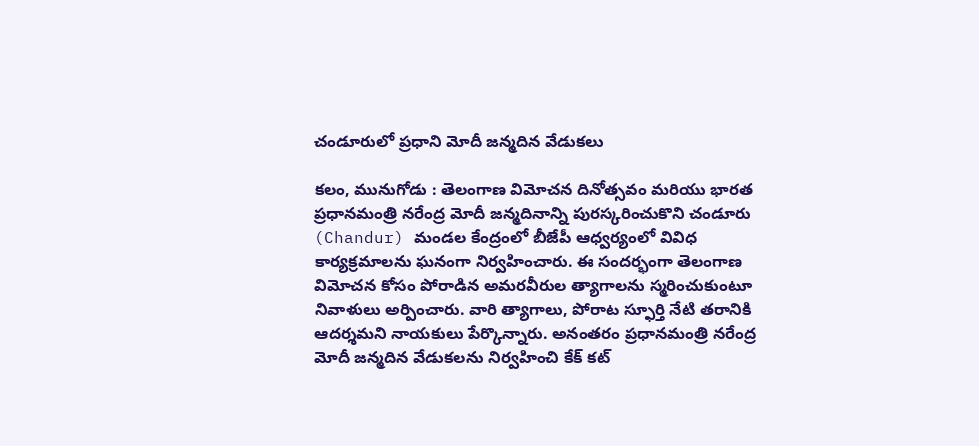చండూరులో ప్రధాని మోదీ జన్మదిన వేడుకలు

కలం, మునుగోడు : తెలంగాణ విమోచన దినోత్సవం మరియు భారత ప్రధానమంత్రి నరేంద్ర మోదీ జన్మదినాన్ని పురస్కరించుకొని చండూరు (Chandur) మండల కేంద్రంలో బీజేపీ ఆధ్వర్యంలో వివిధ కార్యక్రమాలను ఘనంగా నిర్వహించారు. ఈ సందర్భంగా తెలంగాణ విమోచన కోసం పోరాడిన అమరవీరుల త్యాగాలను స్మరించుకుంటూ నివాళులు అర్పించారు. వారి త్యాగాలు, పోరాట స్ఫూర్తి నేటి తరానికి ఆదర్శమని నాయకులు పేర్కొన్నారు. అనంతరం ప్రధానమంత్రి నరేంద్ర మోదీ జన్మదిన వేడుకలను నిర్వహించి కేక్ కట్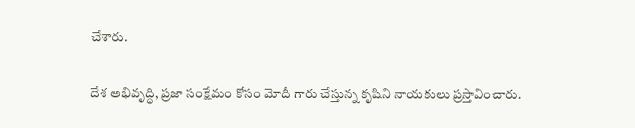చేశారు.

దేశ అభివృద్ధి, ప్రజా సంక్షేమం కోసం మోదీ గారు చేస్తున్న కృషిని నాయకులు ప్రస్తావించారు.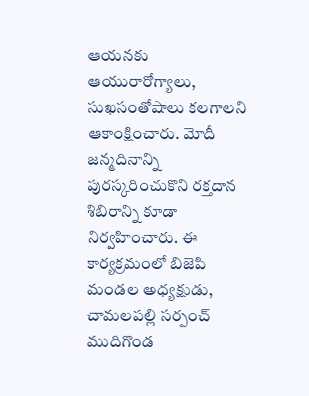ఆయనకు ఆయురారోగ్యాలు, సుఖసంతోషాలు కలగాలని ఆకాంక్షించారు. మోదీ జన్మదినాన్ని పురస్కరించుకొని రక్తదాన శిబిరాన్ని కూడా నిర్వహించారు. ఈ కార్యక్రమంలో బిజెపి మండల అధ్యక్షుడు, చామలపల్లి సర్పంచ్ ముదిగొండ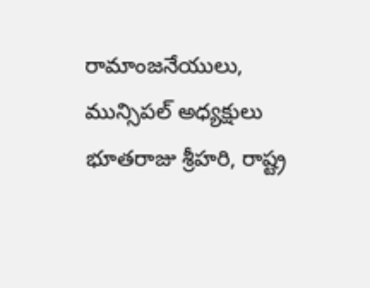రామాంజనేయులు, మున్సిపల్ అధ్యక్షులు భూతరాజు శ్రీహరి, రాష్ట్ర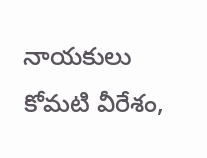నాయకులు కోమటి వీరేశం,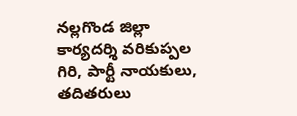నల్లగొండ జిల్లా కార్యదర్శి వరికుప్పల గిరి, పార్టీ నాయకులు, తదితరులు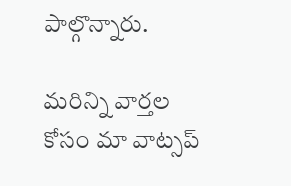పాల్గొన్నారు.

మ‌రిన్ని వార్త‌ల కోసం మా వాట్స‌ప్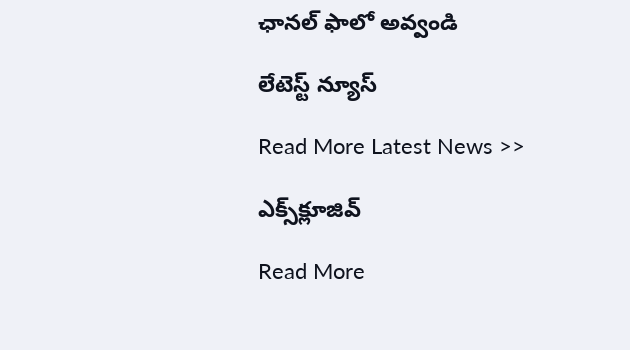ఛాన‌ల్ ఫాలో అవ్వండి

లేటెస్ట్ న్యూస్‌

Read More Latest News >>

ఎక్స్‌క్లూజివ్‌

Read More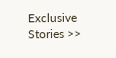Exclusive Stories >>